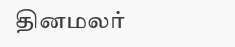தினமலர்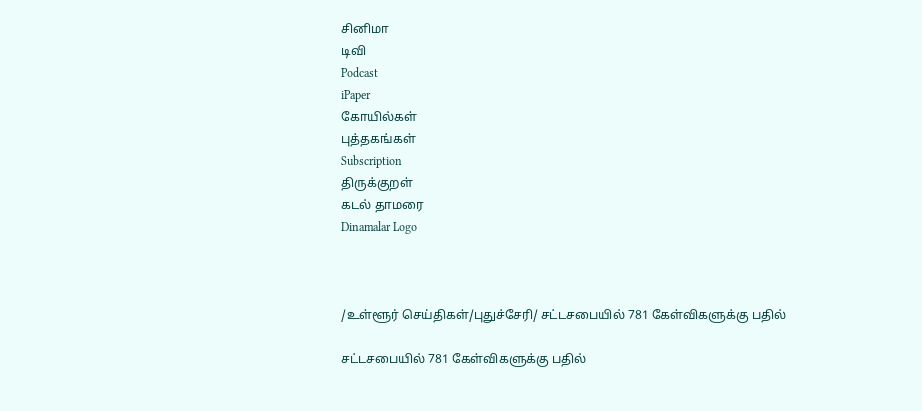சினிமா
டிவி
Podcast
iPaper
கோயில்கள்
புத்தகங்கள்
Subscription
திருக்குறள்
கடல் தாமரை
Dinamalar Logo



/உள்ளூர் செய்திகள்/புதுச்சேரி/ சட்டசபையில் 781 கேள்விகளுக்கு பதில்

சட்டசபையில் 781 கேள்விகளுக்கு பதில்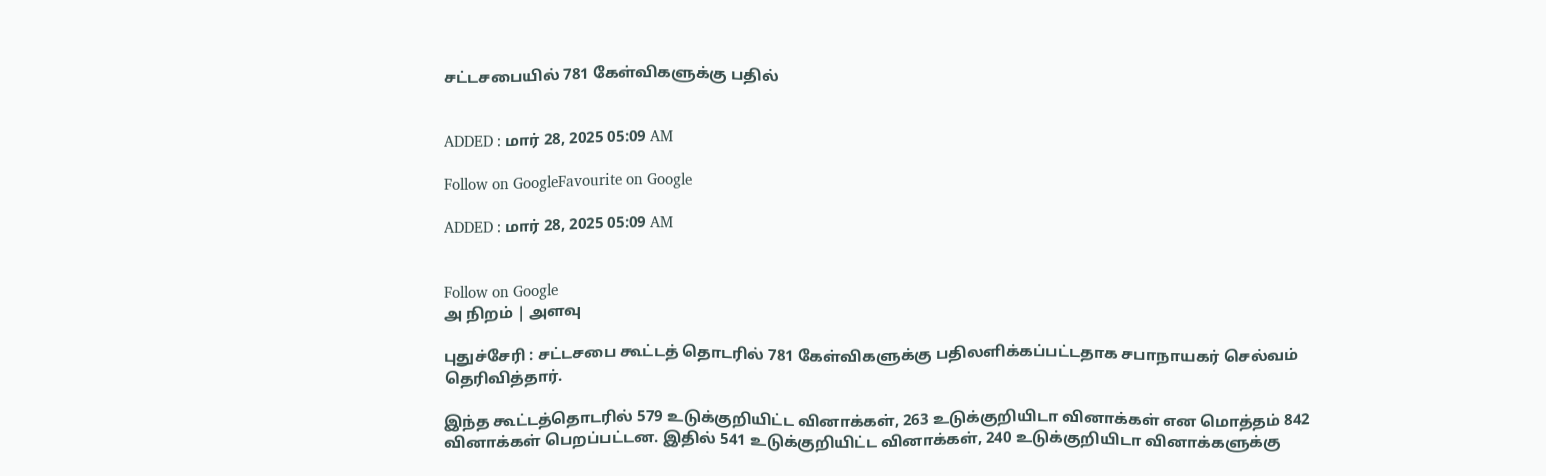சட்டசபையில் 781 கேள்விகளுக்கு பதில்


ADDED : மார் 28, 2025 05:09 AM

Follow on GoogleFavourite on Google

ADDED : மார் 28, 2025 05:09 AM


Follow on Google
அ நிறம் | அளவு

புதுச்சேரி : சட்டசபை கூட்டத் தொடரில் 781 கேள்விகளுக்கு பதிலளிக்கப்பட்டதாக சபாநாயகர் செல்வம் தெரிவித்தார்.

இந்த கூட்டத்தொடரில் 579 உடுக்குறியிட்ட வினாக்கள், 263 உடுக்குறியிடா வினாக்கள் என மொத்தம் 842 வினாக்கள் பெறப்பட்டன. இதில் 541 உடுக்குறியிட்ட வினாக்கள், 240 உடுக்குறியிடா வினாக்களுக்கு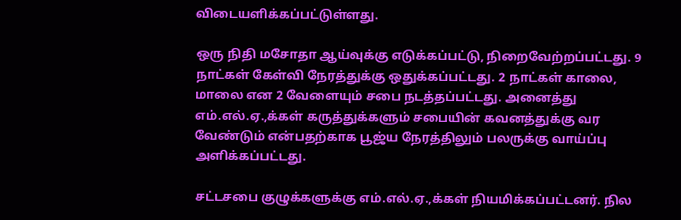விடையளிக்கப்பட்டுள்ளது.

ஒரு நிதி மசோதா ஆய்வுக்கு எடுக்கப்பட்டு, நிறைவேற்றப்பட்டது. 9 நாட்கள் கேள்வி நேரத்துக்கு ஒதுக்கப்பட்டது. 2 நாட்கள் காலை, மாலை என 2 வேளையும் சபை நடத்தப்பட்டது. அனைத்து எம்.எல்.ஏ.,க்கள் கருத்துக்களும் சபையின் கவனத்துக்கு வர வேண்டும் என்பதற்காக பூஜ்ய நேரத்திலும் பலருக்கு வாய்ப்பு அளிக்கப்பட்டது.

சட்டசபை குழுக்களுக்கு எம்.எல்.ஏ.,க்கள் நியமிக்கப்பட்டனர். நில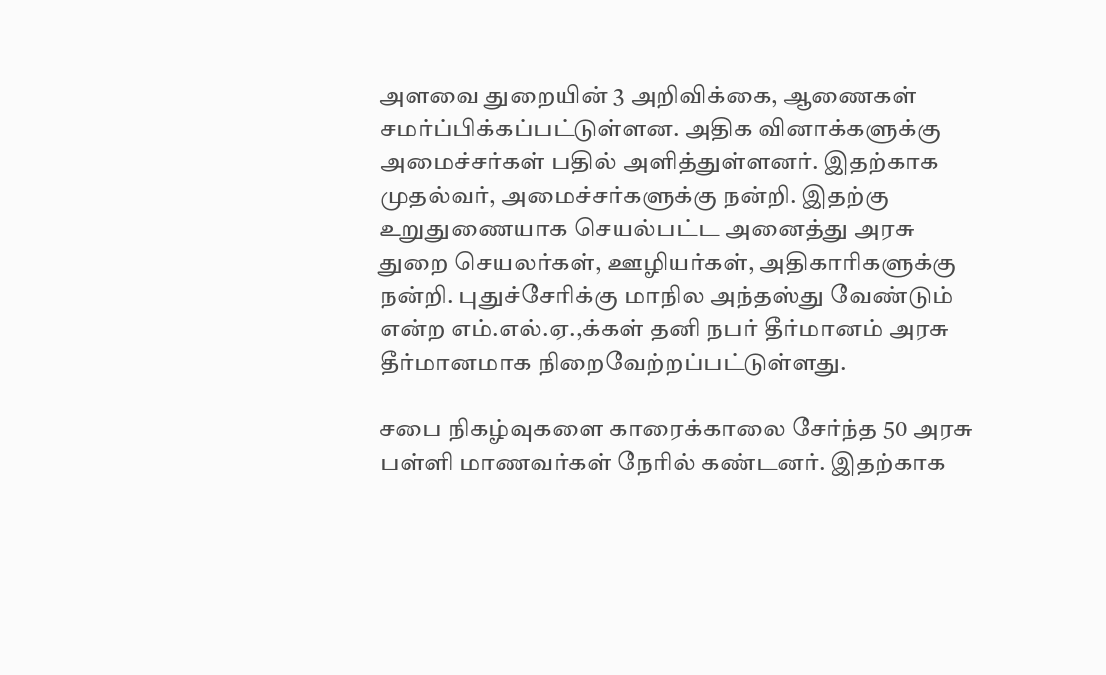அளவை துறையின் 3 அறிவிக்கை, ஆணைகள் சமர்ப்பிக்கப்பட்டுள்ளன. அதிக வினாக்களுக்கு அமைச்சர்கள் பதில் அளித்துள்ளனர். இதற்காக முதல்வர், அமைச்சர்களுக்கு நன்றி. இதற்கு உறுதுணையாக செயல்பட்ட அனைத்து அரசு துறை செயலர்கள், ஊழியர்கள், அதிகாரிகளுக்கு நன்றி. புதுச்சேரிக்கு மாநில அந்தஸ்து வேண்டும் என்ற எம்.எல்.ஏ.,க்கள் தனி நபர் தீர்மானம் அரசு தீர்மானமாக நிறைவேற்றப்பட்டுள்ளது.

சபை நிகழ்வுகளை காரைக்காலை சேர்ந்த 50 அரசு பள்ளி மாணவர்கள் நேரில் கண்டனர். இதற்காக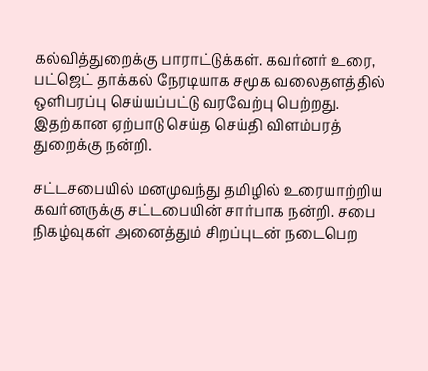கல்வித்துறைக்கு பாராட்டுக்கள். கவர்னர் உரை, பட்ஜெட் தாக்கல் நேரடியாக சமூக வலைதளத்தில் ஒளிபரப்பு செய்யப்பட்டு வரவேற்பு பெற்றது. இதற்கான ஏற்பாடு செய்த செய்தி விளம்பரத் துறைக்கு நன்றி.

சட்டசபையில் மனமுவந்து தமிழில் உரையாற்றிய கவர்னருக்கு சட்டபையின் சார்பாக நன்றி. சபை நிகழ்வுகள் அனைத்தும் சிறப்புடன் நடைபெற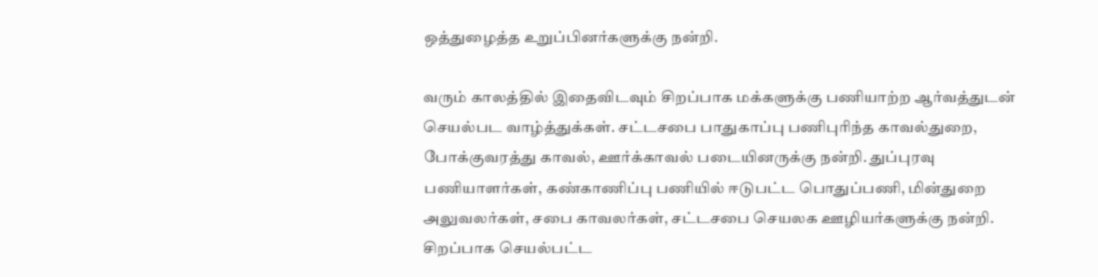ஒத்துழைத்த உறுப்பினர்களுக்கு நன்றி.

வரும் காலத்தில் இதைவிடவும் சிறப்பாக மக்களுக்கு பணியாற்ற ஆர்வத்துடன் செயல்பட வாழ்த்துக்கள். சட்டசபை பாதுகாப்பு பணிபுரிந்த காவல்துறை, போக்குவரத்து காவல், ஊர்க்காவல் படையினருக்கு நன்றி. துப்புரவு பணியாளர்கள், கண்காணிப்பு பணியில் ஈடுபட்ட பொதுப்பணி, மின்துறை அலுவலர்கள், சபை காவலர்கள், சட்டசபை செயலக ஊழியர்களுக்கு நன்றி. சிறப்பாக செயல்பட்ட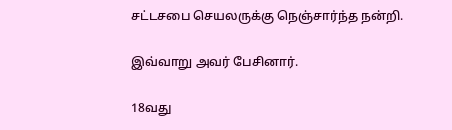சட்டசபை செயலருக்கு நெஞ்சார்ந்த நன்றி.

இவ்வாறு அவர் பேசினார்.

18வது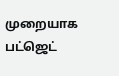முறையாக பட்ஜெட்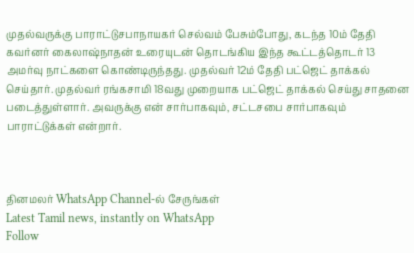முதல்வருக்கு பாராட்டுசபாநாயகர் செல்வம் பேசும்போது, கடந்த 10ம் தேதி கவர்னர் கைலாஷ்நாதன் உரையுடன் தொடங்கிய இந்த கூட்டத்தொடர் 13 அமர்வு நாட்களை கொண்டிருந்தது. முதல்வர் 12ம் தேதி பட்ஜெட் தாக்கல் செய்தார். முதல்வர் ரங்கசாமி 18வது முறையாக பட்ஜெட் தாக்கல் செய்து சாதனை படைத்துள்ளார். அவருக்கு என் சார்பாகவும், சட்டசபை சார்பாகவும் பாராட்டுக்கள் என்றார்.



தினமலர் WhatsApp Channel-ல் சேருங்கள்
Latest Tamil news, instantly on WhatsApp
Follow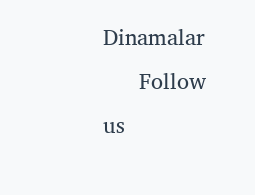Dinamalar
      Follow us